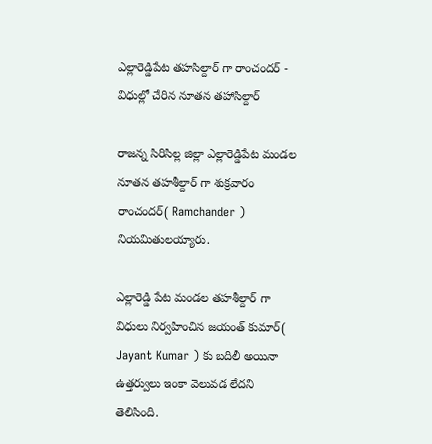ఎల్లారెడ్డిపేట తహసిల్దార్ గా రాంచందర్ - విధుల్లో చేరిన నూతన తహాసిల్దార్

రాజన్న సిరిసిల్ల జిల్లా ఎల్లారెడ్డిపేట మండల నూతన తహశీల్దార్ గా శుక్రవారం రాంచందర్( Ramchander ) నియమితులయ్యారు.

ఎల్లారెడ్డి పేట మండల తహశీల్దార్ గా విధులు నిర్వహించిన జయంత్ కుమార్( Jayant Kumar ) కు బదిలీ అయినా ఉత్తర్వులు ఇంకా వెలువడ లేదని తెలిసింది.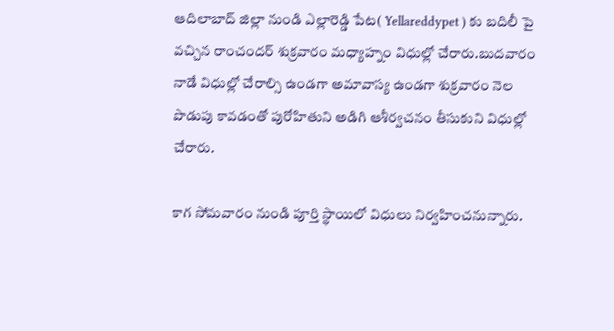ఆదిలాబాద్ జిల్లా నుండి ఎల్లారెడ్డి పేట( Yellareddypet ) కు బదిలీ పై వచ్చిన రాంచందర్ శుక్రవారం మధ్యాహ్నం విధుల్లో చేరారు.బుదవారం నాడే విధుల్లో చేరాల్సి ఉండగా అమావాస్య ఉండగా శుక్రవారం నెల పొడుపు కావడంతో పురోహితుని అడిగి ఆశీర్వచనం తీసుకుని విధుల్లో చేరారు.

కాగ సోమవారం నుండి పూర్తి స్థాయిలో విధులు నిర్వహించనున్నారు.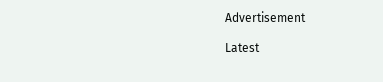Advertisement

Latest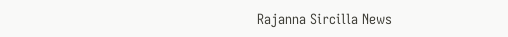Rajanna Sircilla News